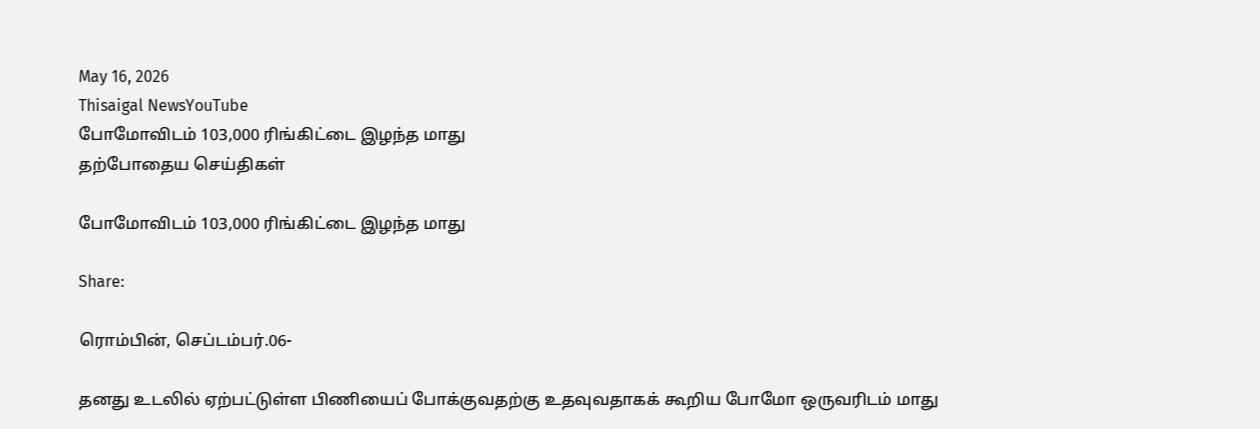May 16, 2026
Thisaigal NewsYouTube
போமோவிடம் 103,000 ரிங்கிட்டை இழந்த மாது
தற்போதைய செய்திகள்

போமோவிடம் 103,000 ரிங்கிட்டை இழந்த மாது

Share:

ரொம்பின், செப்டம்பர்.06-

தனது உடலில் ஏற்பட்டுள்ள பிணியைப் போக்குவதற்கு உதவுவதாகக் கூறிய போமோ ஒருவரிடம் மாது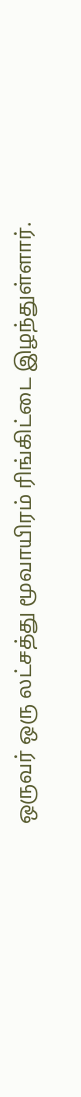ஒருவர் ஒரு லட்சத்து மூவாயிரம் ரிங்கிட்டை இழந்துள்ளார்.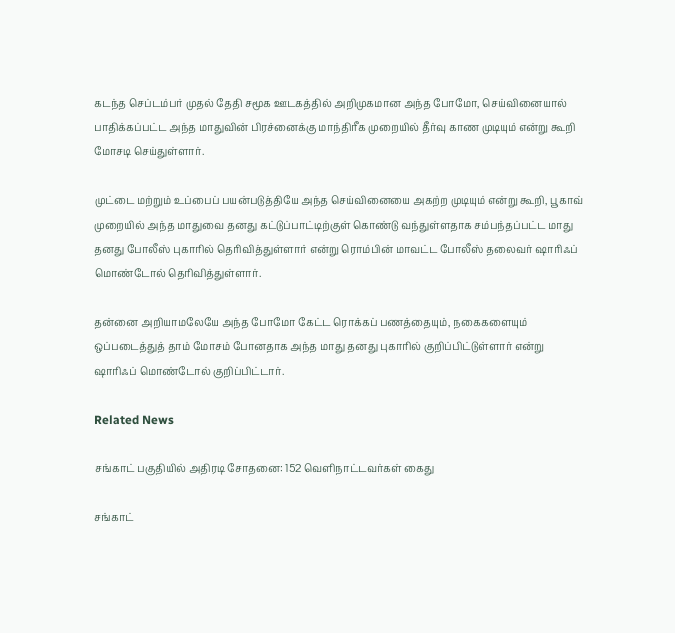கடந்த செப்டம்பர் முதல் தேதி சமூக ஊடகத்தில் அறிமுகமான அந்த போமோ, செய்வினையால் பாதிக்கப்பட்ட அந்த மாதுவின் பிரச்னைக்கு மாந்திரீக முறையில் தீர்வு காண முடியும் என்று கூறி மோசடி செய்துள்ளார்.

முட்டை மற்றும் உப்பைப் பயன்படுத்தியே அந்த செய்வினையை அகற்ற முடியும் என்று கூறி, பூகாவ் முறையில் அந்த மாதுவை தனது கட்டுப்பாட்டிற்குள் கொண்டு வந்துள்ளதாக சம்பந்தப்பட்ட மாது தனது போலீஸ் புகாரில் தெரிவித்துள்ளார் என்று ரொம்பின் மாவட்ட போலீஸ் தலைவர் ஷாரிஃப் மொண்டோல் தெரிவித்துள்ளார்.

தன்னை அறியாமலேயே அந்த போமோ கேட்ட ரொக்கப் பணத்தையும், நகைகளையும் ஒப்படைத்துத் தாம் மோசம் போனதாக அந்த மாது தனது புகாரில் குறிப்பிட்டுள்ளார் என்று ஷாரிஃப் மொண்டோல் குறிப்பிட்டார்.

Related News

சங்காட் பகுதியில் அதிரடி சோதனை: 152 வெளிநாட்டவர்கள் கைது

சங்காட்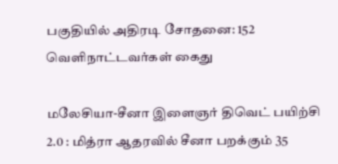பகுதியில் அதிரடி சோதனை: 152 வெளிநாட்டவர்கள் கைது

மலேசியா-சீனா இளைஞர் திவெட் பயிற்சி 2.0 : மித்ரா ஆதரவில் சீனா பறக்கும் 35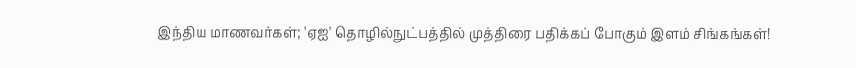இந்திய மாணவர்கள்; 'ஏஐ' தொழில்நுட்பத்தில் முத்திரை பதிக்கப் போகும் இளம் சிங்கங்கள்!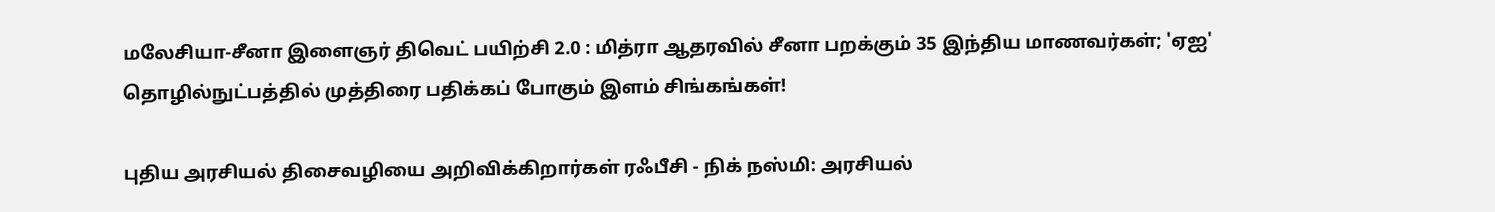மலேசியா-சீனா இளைஞர் திவெட் பயிற்சி 2.0 : மித்ரா ஆதரவில் சீனா பறக்கும் 35 இந்திய மாணவர்கள்; 'ஏஐ' தொழில்நுட்பத்தில் முத்திரை பதிக்கப் போகும் இளம் சிங்கங்கள்!

புதிய அரசியல் திசைவழியை அறிவிக்கிறார்கள் ரஃபீசி - நிக் நஸ்மி: அரசியல்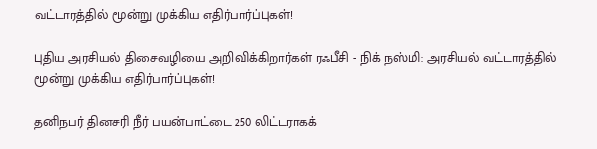வட்டாரத்தில் மூன்று முக்கிய எதிர்பார்ப்புகள்!

புதிய அரசியல் திசைவழியை அறிவிக்கிறார்கள் ரஃபீசி - நிக் நஸ்மி: அரசியல் வட்டாரத்தில் மூன்று முக்கிய எதிர்பார்ப்புகள்!

தனிநபர் தினசரி நீர் பயன்பாட்டை 250 லிட்டராகக்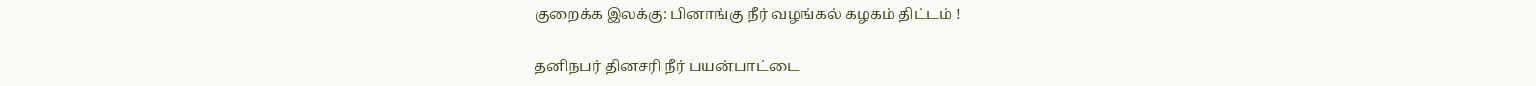குறைக்க இலக்கு: பினாங்கு நீர் வழங்கல் கழகம் திட்டம் !

தனிநபர் தினசரி நீர் பயன்பாட்டை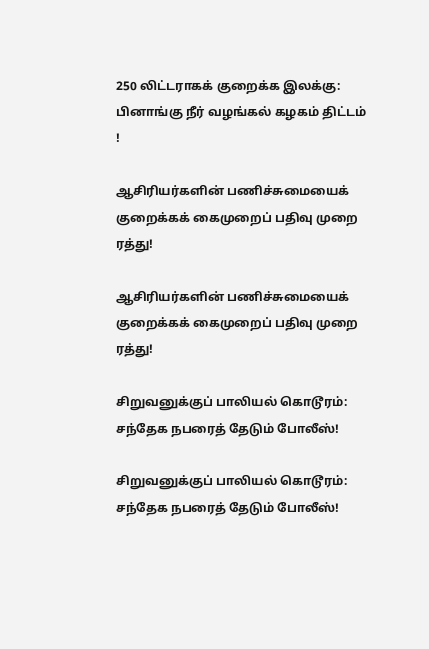250 லிட்டராகக் குறைக்க இலக்கு: பினாங்கு நீர் வழங்கல் கழகம் திட்டம் !

ஆசிரியர்களின் பணிச்சுமையைக் குறைக்கக் கைமுறைப் பதிவு முறை ரத்து!

ஆசிரியர்களின் பணிச்சுமையைக் குறைக்கக் கைமுறைப் பதிவு முறை ரத்து!

சிறுவனுக்குப் பாலியல் கொடூரம்: சந்தேக நபரைத் தேடும் போலீஸ்!

சிறுவனுக்குப் பாலியல் கொடூரம்: சந்தேக நபரைத் தேடும் போலீஸ்!